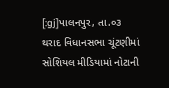[:gj]પાલનપુર, તા.૦૩
થરાદ વિધાનસભા ચૂંટણીમાં સોશિયલ મીડિયામાં નોટાની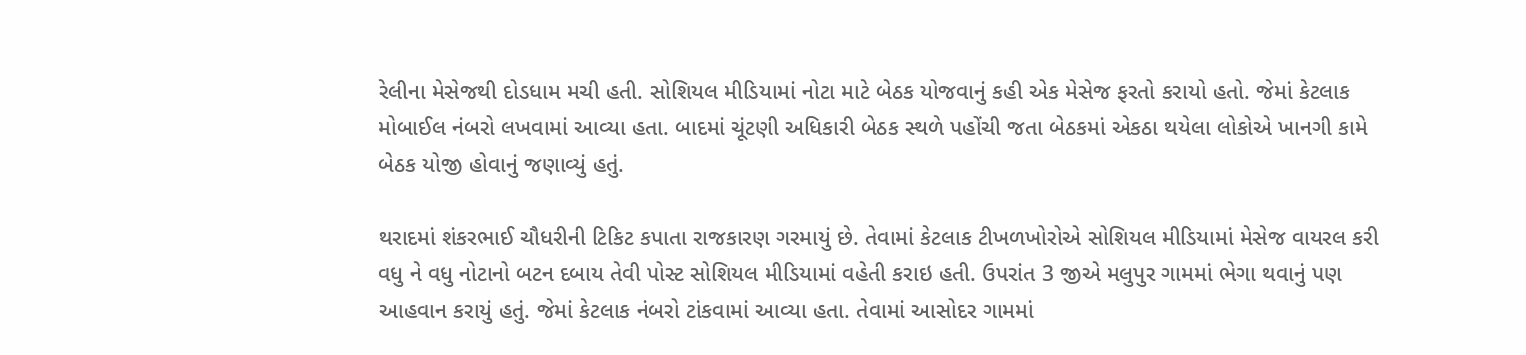રેલીના મેસેજથી દોડધામ મચી હતી. સોશિયલ મીડિયામાં નોટા માટે બેઠક યોજવાનું કહી એક મેસેજ ફરતો કરાયો હતો. જેમાં કેટલાક મોબાઈલ નંબરો લખવામાં આવ્યા હતા. બાદમાં ચૂંટણી અધિકારી બેઠક સ્થળે પહોંચી જતા બેઠકમાં એકઠા થયેલા લોકોએ ખાનગી કામે બેઠક યોજી હોવાનું જણાવ્યું હતું.

થરાદમાં શંકરભાઈ ચૌધરીની ટિકિટ કપાતા રાજકારણ ગરમાયું છે. તેવામાં કેટલાક ટીખળખોરોએ સોશિયલ મીડિયામાં મેસેજ વાયરલ કરી વધુ ને વધુ નોટાનો બટન દબાય તેવી પોસ્ટ સોશિયલ મીડિયામાં વહેતી કરાઇ હતી. ઉપરાંત 3 જીએ મલુપુર ગામમાં ભેગા થવાનું પણ આહવાન કરાયું હતું. જેમાં કેટલાક નંબરો ટાંકવામાં આવ્યા હતા. તેવામાં આસોદર ગામમાં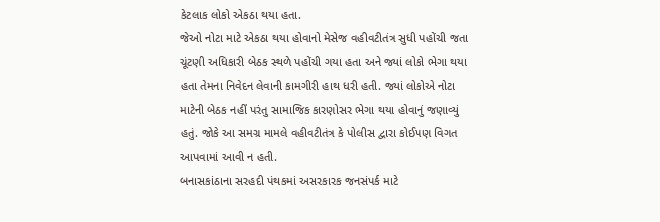કેટલાક લોકો એકઠા થયા હતા.
જેઓ નોટા માટે એકઠા થયા હોવાનો મેસેજ વહીવટીતંત્ર સુધી પહોંચી જતા ચૂંટણી અધિકારી બેઠક સ્થળે પહોંચી ગયા હતા અને જ્યાં લોકો ભેગા થયા હતા તેમના નિવેદન લેવાની કામગીરી હાથ ધરી હતી. જ્યાં લોકોએ નોટા માટેની બેઠક નહીં પરંતુ સામાજિક કારણોસર ભેગા થયા હોવાનું જણાવ્યું હતું. જોકે આ સમગ્ર મામલે વહીવટીતંત્ર કે પોલીસ દ્વારા કોઈપણ વિગત આપવામાં આવી ન હતી.
બનાસકાંઠાના સરહદી પંથકમાં અસરકારક જનસંપર્ક માટે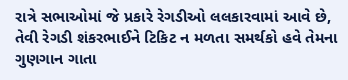રાત્રે સભાઓમાં જે પ્રકારે રેગડીઓ લલકારવામાં આવે છે, તેવી રેગડી શંકરભાઈને ટિકિટ ન મળતા સમર્થકો હવે તેમના ગુણગાન ગાતા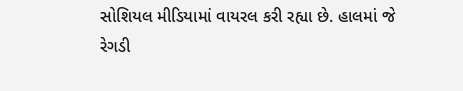સોશિયલ મીડિયામાં વાયરલ કરી રહ્યા છે. હાલમાં જે રેગડી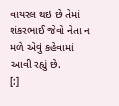વાયરલ થઇ છે તેમાં શંકરભાઈ જેવો નેતા ન મળે એવું કહેવામાં આવી રહ્યું છે.
[:]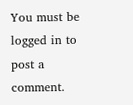You must be logged in to post a comment.